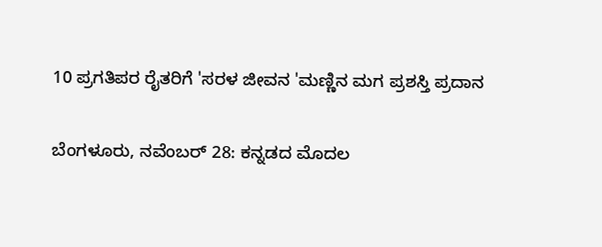10 ಪ್ರಗತಿಪರ ರೈತರಿಗೆ 'ಸರಳ ಜೀವನ 'ಮಣ್ಣಿನ ಮಗ ಪ್ರಶಸ್ತಿ ಪ್ರದಾನ

ಬೆಂಗಳೂರು, ನವೆಂಬರ್ 28: ಕನ್ನಡದ ಮೊದಲ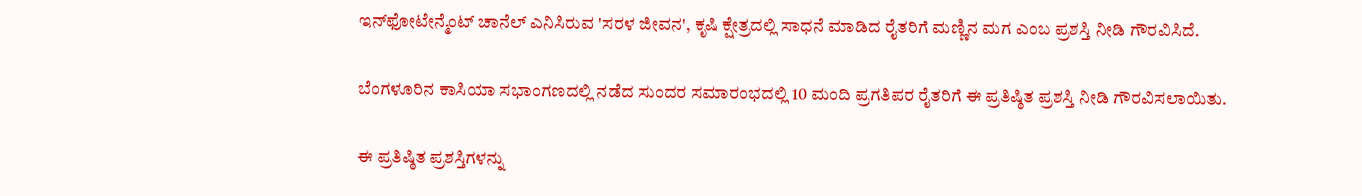ಇನ್‍ಫೋಟೇನ್ಮೆಂಟ್ ಚಾನೆಲ್ ಎನಿಸಿರುವ 'ಸರಳ ಜೀವನ', ಕೃಷಿ ಕ್ಷೇತ್ರದಲ್ಲಿ ಸಾಧನೆ ಮಾಡಿದ ರೈತರಿಗೆ ಮಣ್ಣಿನ ಮಗ ಎಂಬ ಪ್ರಶಸ್ತಿ ನೀಡಿ ಗೌರವಿಸಿದೆ.

ಬೆಂಗಳೂರಿನ ಕಾಸಿಯಾ ಸಭಾಂಗಣದಲ್ಲಿ ನಡೆದ ಸುಂದರ ಸಮಾರಂಭದಲ್ಲಿ 10 ಮಂದಿ ಪ್ರಗತಿಪರ ರೈತರಿಗೆ ಈ ಪ್ರತಿಷ್ಠಿತ ಪ್ರಶಸ್ತಿ ನೀಡಿ ಗೌರವಿಸಲಾಯಿತು.

ಈ ಪ್ರತಿಷ್ಠಿತ ಪ್ರಶಸ್ತಿಗಳನ್ನು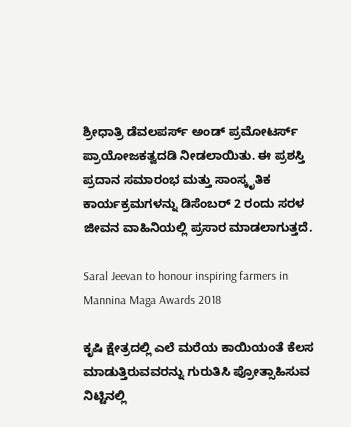ಶ್ರೀಧಾತ್ರಿ ಡೆವಲಪರ್ಸ್ ಅಂಡ್ ಪ್ರಮೋಟರ್ಸ್ ಪ್ರಾಯೋಜಕತ್ವದಡಿ ನೀಡಲಾಯಿತು. ಈ ಪ್ರಶಸ್ತಿ ಪ್ರದಾನ ಸಮಾರಂಭ ಮತ್ತು ಸಾಂಸ್ಕೃತಿಕ ಕಾರ್ಯಕ್ರಮಗಳನ್ನು ಡಿಸೆಂಬರ್ 2 ರಂದು ಸರಳ ಜೀವನ ವಾಹಿನಿಯಲ್ಲಿ ಪ್ರಸಾರ ಮಾಡಲಾಗುತ್ತದೆ.

Saral Jeevan to honour inspiring farmers in Mannina Maga Awards 2018

ಕೃಷಿ ಕ್ಷೇತ್ರದಲ್ಲಿ ಎಲೆ ಮರೆಯ ಕಾಯಿಯಂತೆ ಕೆಲಸ ಮಾಡುತ್ತಿರುವವರನ್ನು ಗುರುತಿಸಿ ಪ್ರೋತ್ಸಾಹಿಸುವ ನಿಟ್ಟಿನಲ್ಲಿ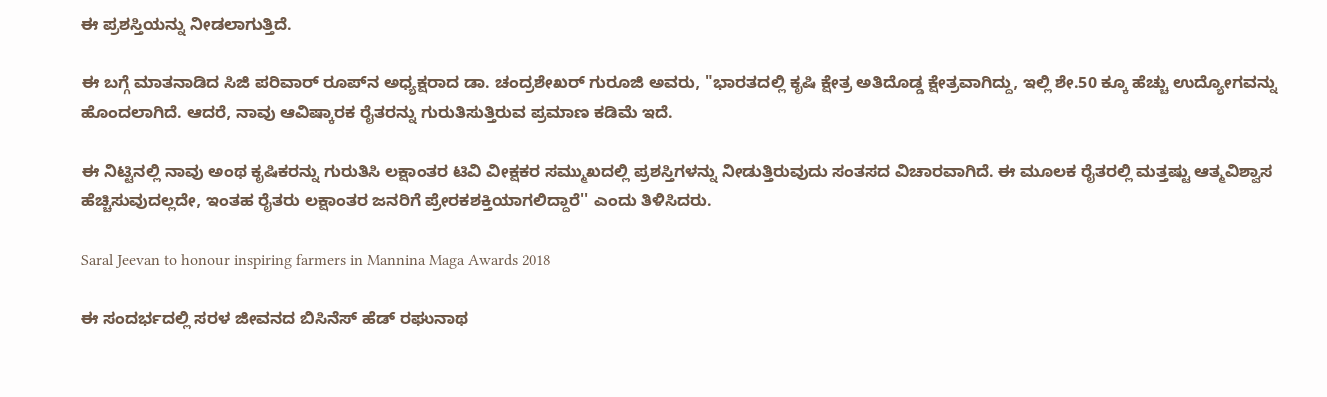ಈ ಪ್ರಶಸ್ತಿಯನ್ನು ನೀಡಲಾಗುತ್ತಿದೆ.

ಈ ಬಗ್ಗೆ ಮಾತನಾಡಿದ ಸಿಜಿ ಪರಿವಾರ್ ರೂಪ್‍ನ ಅಧ್ಯಕ್ಷರಾದ ಡಾ. ಚಂದ್ರಶೇಖರ್ ಗುರೂಜಿ ಅವರು, "ಭಾರತದಲ್ಲಿ ಕೃಷಿ ಕ್ಷೇತ್ರ ಅತಿದೊಡ್ಡ ಕ್ಷೇತ್ರವಾಗಿದ್ದು, ಇಲ್ಲಿ ಶೇ.50 ಕ್ಕೂ ಹೆಚ್ಚು ಉದ್ಯೋಗವನ್ನು ಹೊಂದಲಾಗಿದೆ. ಆದರೆ, ನಾವು ಆವಿಷ್ಕಾರಕ ರೈತರನ್ನು ಗುರುತಿಸುತ್ತಿರುವ ಪ್ರಮಾಣ ಕಡಿಮೆ ಇದೆ.

ಈ ನಿಟ್ಟಿನಲ್ಲಿ ನಾವು ಅಂಥ ಕೃಷಿಕರನ್ನು ಗುರುತಿಸಿ ಲಕ್ಷಾಂತರ ಟಿವಿ ವೀಕ್ಷಕರ ಸಮ್ಮುಖದಲ್ಲಿ ಪ್ರಶಸ್ತಿಗಳನ್ನು ನೀಡುತ್ತಿರುವುದು ಸಂತಸದ ವಿಚಾರವಾಗಿದೆ. ಈ ಮೂಲಕ ರೈತರಲ್ಲಿ ಮತ್ತಷ್ಟು ಆತ್ಮವಿಶ್ವಾಸ ಹೆಚ್ಚಿಸುವುದಲ್ಲದೇ, ಇಂತಹ ರೈತರು ಲಕ್ಷಾಂತರ ಜನರಿಗೆ ಪ್ರೇರಕಶಕ್ತಿಯಾಗಲಿದ್ದಾರೆ'' ಎಂದು ತಿಳಿಸಿದರು.

Saral Jeevan to honour inspiring farmers in Mannina Maga Awards 2018

ಈ ಸಂದರ್ಭದಲ್ಲಿ ಸರಳ ಜೀವನದ ಬಿಸಿನೆಸ್ ಹೆಡ್ ರಘುನಾಥ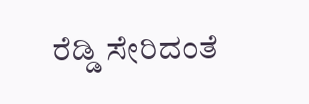ರೆಡ್ಡಿ ಸೇರಿದಂತೆ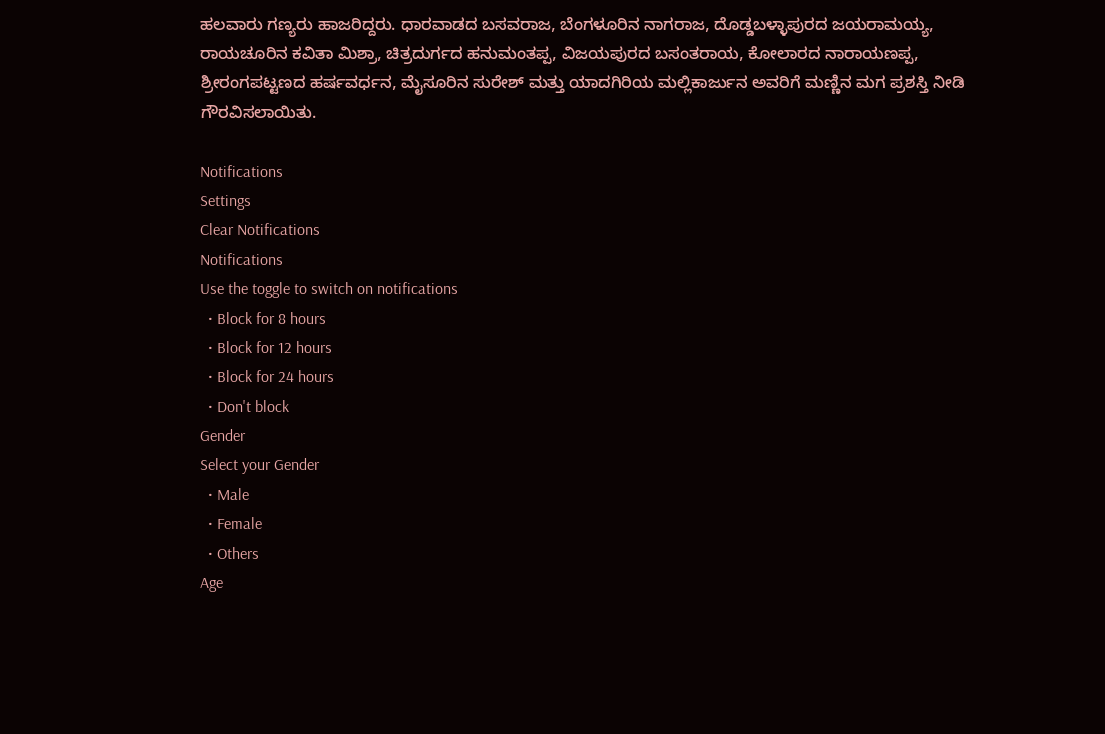ಹಲವಾರು ಗಣ್ಯರು ಹಾಜರಿದ್ದರು. ಧಾರವಾಡದ ಬಸವರಾಜ, ಬೆಂಗಳೂರಿನ ನಾಗರಾಜ, ದೊಡ್ಡಬಳ್ಳಾಪುರದ ಜಯರಾಮಯ್ಯ, ರಾಯಚೂರಿನ ಕವಿತಾ ಮಿಶ್ರಾ, ಚಿತ್ರದುರ್ಗದ ಹನುಮಂತಪ್ಪ, ವಿಜಯಪುರದ ಬಸಂತರಾಯ, ಕೋಲಾರದ ನಾರಾಯಣಪ್ಪ, ಶ್ರೀರಂಗಪಟ್ಟಣದ ಹರ್ಷವರ್ಧನ, ಮೈಸೂರಿನ ಸುರೇಶ್ ಮತ್ತು ಯಾದಗಿರಿಯ ಮಲ್ಲಿಕಾರ್ಜುನ ಅವರಿಗೆ ಮಣ್ಣಿನ ಮಗ ಪ್ರಶಸ್ತಿ ನೀಡಿ ಗೌರವಿಸಲಾಯಿತು.

Notifications
Settings
Clear Notifications
Notifications
Use the toggle to switch on notifications
  • Block for 8 hours
  • Block for 12 hours
  • Block for 24 hours
  • Don't block
Gender
Select your Gender
  • Male
  • Female
  • Others
Age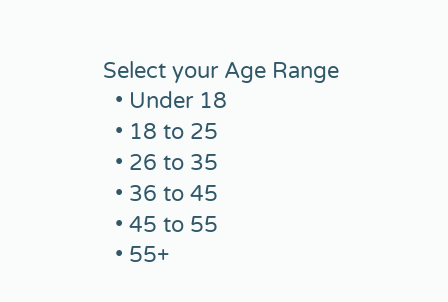Select your Age Range
  • Under 18
  • 18 to 25
  • 26 to 35
  • 36 to 45
  • 45 to 55
  • 55+